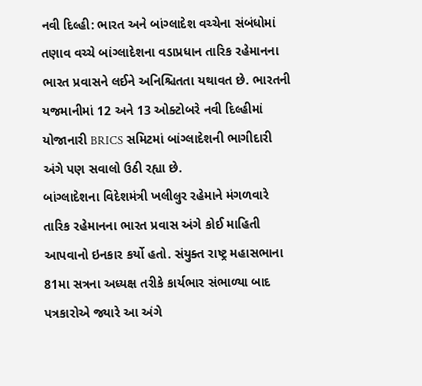નવી દિલ્હી: ભારત અને બાંગ્લાદેશ વચ્ચેના સંબંધોમાં તણાવ વચ્ચે બાંગ્લાદેશના વડાપ્રધાન તારિક રહેમાનના ભારત પ્રવાસને લઈને અનિશ્ચિતતા યથાવત છે. ભારતની યજમાનીમાં 12 અને 13 ઓક્ટોબરે નવી દિલ્હીમાં યોજાનારી BRICS સમિટમાં બાંગ્લાદેશની ભાગીદારી અંગે પણ સવાલો ઉઠી રહ્યા છે.
બાંગ્લાદેશના વિદેશમંત્રી ખલીલુર રહેમાને મંગળવારે તારિક રહેમાનના ભારત પ્રવાસ અંગે કોઈ માહિતી આપવાનો ઇનકાર કર્યો હતો. સંયુક્ત રાષ્ટ્ર મહાસભાના 81મા સત્રના અધ્યક્ષ તરીકે કાર્યભાર સંભાળ્યા બાદ પત્રકારોએ જ્યારે આ અંગે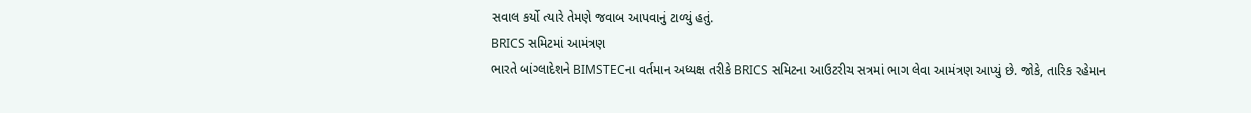સવાલ કર્યો ત્યારે તેમણે જવાબ આપવાનું ટાળ્યું હતું.
BRICS સમિટમાં આમંત્રણ
ભારતે બાંગ્લાદેશને BIMSTECના વર્તમાન અધ્યક્ષ તરીકે BRICS સમિટના આઉટરીચ સત્રમાં ભાગ લેવા આમંત્રણ આપ્યું છે. જોકે, તારિક રહેમાન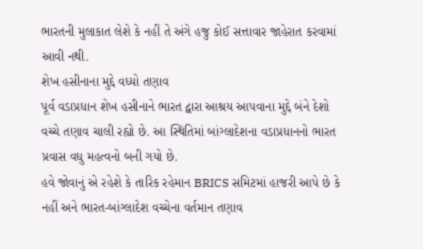ભારતની મુલાકાત લેશે કે નહીં તે અંગે હજુ કોઈ સત્તાવાર જાહેરાત કરવામાં આવી નથી.
શેખ હસીનાના મુદ્દે વધ્યો તણાવ
પૂર્વ વડાપ્રધાન શેખ હસીનાને ભારત દ્વારા આશ્રય આપવાના મુદ્દે બંને દેશો વચ્ચે તણાવ ચાલી રહ્યો છે. આ સ્થિતિમાં બાંગ્લાદેશના વડાપ્રધાનનો ભારત પ્રવાસ વધુ મહત્વનો બની ગયો છે.
હવે જોવાનું એ રહેશે કે તારિક રહેમાન BRICS સમિટમાં હાજરી આપે છે કે નહીં અને ભારત-બાંગ્લાદેશ વચ્ચેના વર્તમાન તણાવ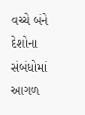વચ્ચે બંને દેશોના સંબંધોમાં આગળ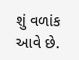શું વળાંક આવે છે.